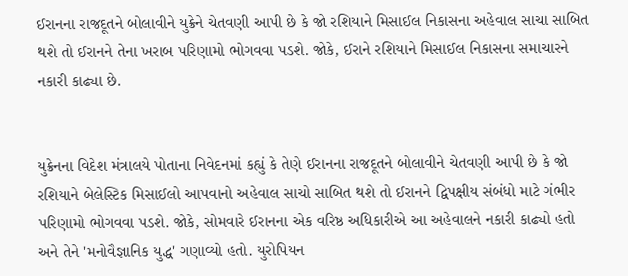ઈરાનના રાજદૂતને બોલાવીને યુક્રેને ચેતવણી આપી છે કે જો રશિયાને મિસાઈલ નિકાસના અહેવાલ સાચા સાબિત થશે તો ઈરાનને તેના ખરાબ પરિણામો ભોગવવા પડશે. જોકે, ઈરાને રશિયાને મિસાઈલ નિકાસના સમાચારને નકારી કાઢ્યા છે.


યુક્રેનના વિદેશ મંત્રાલયે પોતાના નિવેદનમાં કહ્યું કે તેણે ઈરાનના રાજદૂતને બોલાવીને ચેતવણી આપી છે કે જો રશિયાને બેલેસ્ટિક મિસાઈલો આપવાનો અહેવાલ સાચો સાબિત થશે તો ઈરાનને દ્વિપક્ષીય સંબંધો માટે ગંભીર પરિણામો ભોગવવા પડશે. જોકે, સોમવારે ઈરાનના એક વરિષ્ઠ અધિકારીએ આ અહેવાલને નકારી કાઢ્યો હતો અને તેને 'મનોવૈજ્ઞાનિક યુદ્ધ' ગણાવ્યો હતો. યુરોપિયન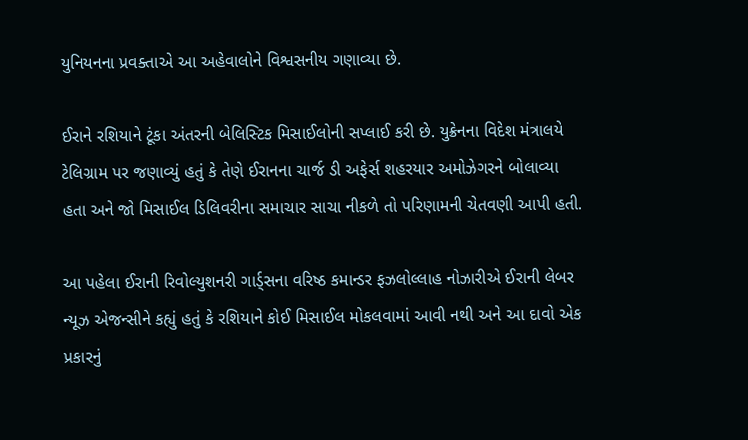યુનિયનના પ્રવક્તાએ આ અહેવાલોને વિશ્વસનીય ગણાવ્યા છે.

ઈરાને રશિયાને ટૂંકા અંતરની બેલિસ્ટિક મિસાઈલોની સપ્લાઈ કરી છે. યુક્રેનના વિદેશ મંત્રાલયે ટેલિગ્રામ પર જણાવ્યું હતું કે તેણે ઈરાનના ચાર્જ ડી અફેર્સ શહરયાર અમોઝેગરને બોલાવ્યા હતા અને જો મિસાઈલ ડિલિવરીના સમાચાર સાચા નીકળે તો પરિણામની ચેતવણી આપી હતી.

આ પહેલા ઈરાની રિવોલ્યુશનરી ગાર્ડ્સના વરિષ્ઠ કમાન્ડર ફઝલોલ્લાહ નોઝારીએ ઈરાની લેબર ન્યૂઝ એજન્સીને કહ્યું હતું કે રશિયાને કોઈ મિસાઈલ મોકલવામાં આવી નથી અને આ દાવો એક પ્રકારનું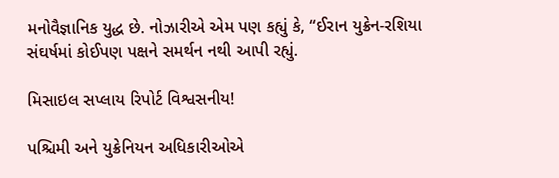મનોવૈજ્ઞાનિક યુદ્ધ છે. નોઝારીએ એમ પણ કહ્યું કે, “ઈરાન યુક્રેન-રશિયા સંઘર્ષમાં કોઈપણ પક્ષને સમર્થન નથી આપી રહ્યું.

મિસાઇલ સપ્લાય રિપોર્ટ વિશ્વસનીય!

પશ્ચિમી અને યુક્રેનિયન અધિકારીઓએ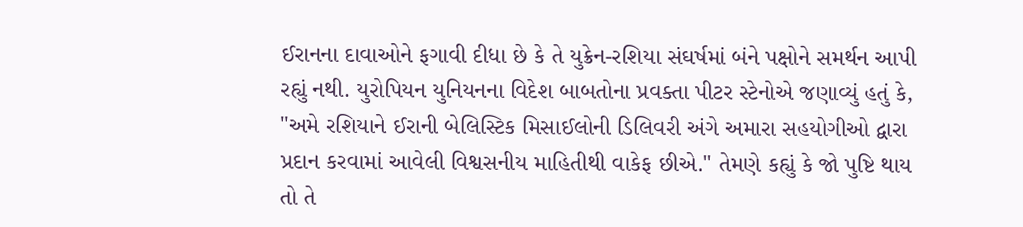ઈરાનના દાવાઓને ફગાવી દીધા છે કે તે યુક્રેન-રશિયા સંઘર્ષમાં બંને પક્ષોને સમર્થન આપી રહ્યું નથી. યુરોપિયન યુનિયનના વિદેશ બાબતોના પ્રવક્તા પીટર સ્ટેનોએ જણાવ્યું હતું કે, "અમે રશિયાને ઈરાની બેલિસ્ટિક મિસાઈલોની ડિલિવરી અંગે અમારા સહયોગીઓ દ્વારા પ્રદાન કરવામાં આવેલી વિશ્વસનીય માહિતીથી વાકેફ છીએ." તેમણે કહ્યું કે જો પુષ્ટિ થાય તો તે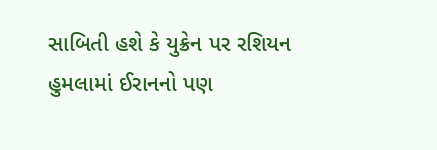સાબિતી હશે કે યુક્રેન પર રશિયન હુમલામાં ઈરાનનો પણ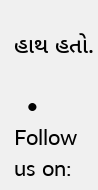હાથ હતો.

  • Follow us on: